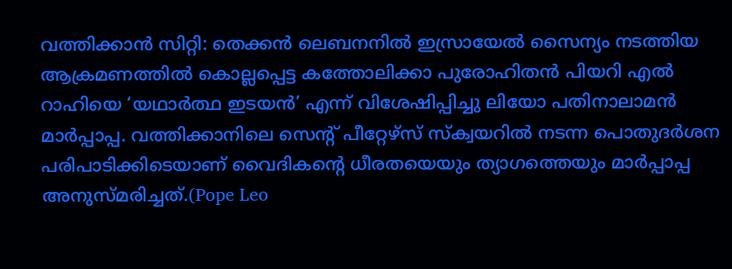വത്തിക്കാൻ സിറ്റി: തെക്കൻ ലെബനനിൽ ഇസ്രായേൽ സൈന്യം നടത്തിയ ആക്രമണത്തിൽ കൊല്ലപ്പെട്ട കത്തോലിക്കാ പുരോഹിതൻ പിയറി എൽ റാഹിയെ ‘യഥാർത്ഥ ഇടയൻ’ എന്ന് വിശേഷിപ്പിച്ചു ലിയോ പതിനാലാമൻ മാർപ്പാപ്പ. വത്തിക്കാനിലെ സെന്റ് പീറ്റേഴ്സ് സ്ക്വയറിൽ നടന്ന പൊതുദർശന പരിപാടിക്കിടെയാണ് വൈദികന്റെ ധീരതയെയും ത്യാഗത്തെയും മാർപ്പാപ്പ അനുസ്മരിച്ചത്.(Pope Leo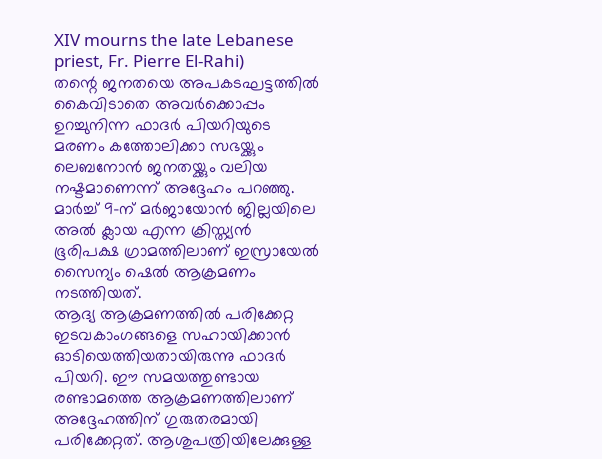XIV mourns the late Lebanese priest, Fr. Pierre El-Rahi)
തന്റെ ജനതയെ അപകടഘട്ടത്തിൽ കൈവിടാതെ അവർക്കൊപ്പം ഉറച്ചുനിന്ന ഫാദർ പിയറിയുടെ മരണം കത്തോലിക്കാ സഭയ്ക്കും ലെബനോൻ ജനതയ്ക്കും വലിയ നഷ്ടമാണെന്ന് അദ്ദേഹം പറഞ്ഞു. മാർച്ച് 9-ന് മർജായോൻ ജില്ലയിലെ അൽ ക്ലായ എന്ന ക്രിസ്ത്യൻ ഭൂരിപക്ഷ ഗ്രാമത്തിലാണ് ഇസ്രായേൽ സൈന്യം ഷെൽ ആക്രമണം നടത്തിയത്.
ആദ്യ ആക്രമണത്തിൽ പരിക്കേറ്റ ഇടവകാംഗങ്ങളെ സഹായിക്കാൻ ഓടിയെത്തിയതായിരുന്നു ഫാദർ പിയറി. ഈ സമയത്തുണ്ടായ രണ്ടാമത്തെ ആക്രമണത്തിലാണ് അദ്ദേഹത്തിന് ഗുരുതരമായി പരിക്കേറ്റത്. ആശുപത്രിയിലേക്കുള്ള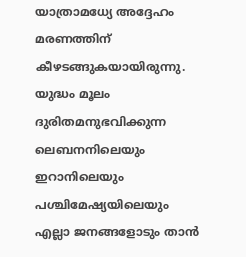യാത്രാമധ്യേ അദ്ദേഹം മരണത്തിന് കീഴടങ്ങുകയായിരുന്നു. യുദ്ധം മൂലം ദുരിതമനുഭവിക്കുന്ന ലെബനനിലെയും ഇറാനിലെയും പശ്ചിമേഷ്യയിലെയും എല്ലാ ജനങ്ങളോടും താൻ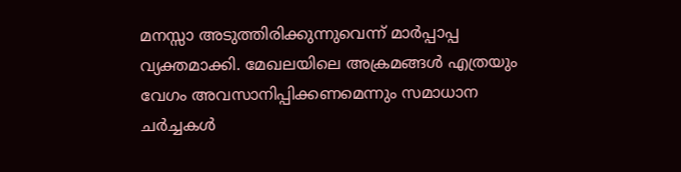മനസ്സാ അടുത്തിരിക്കുന്നുവെന്ന് മാർപ്പാപ്പ വ്യക്തമാക്കി. മേഖലയിലെ അക്രമങ്ങൾ എത്രയും വേഗം അവസാനിപ്പിക്കണമെന്നും സമാധാന ചർച്ചകൾ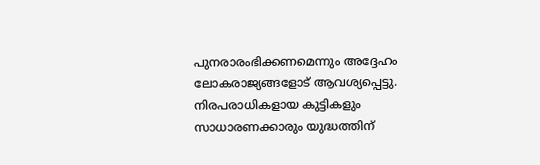പുനരാരംഭിക്കണമെന്നും അദ്ദേഹം ലോകരാജ്യങ്ങളോട് ആവശ്യപ്പെട്ടു. നിരപരാധികളായ കുട്ടികളും സാധാരണക്കാരും യുദ്ധത്തിന്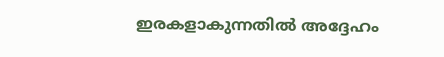ഇരകളാകുന്നതിൽ അദ്ദേഹം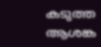കടുത്ത ആശങ്ക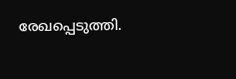രേഖപ്പെടുത്തി.